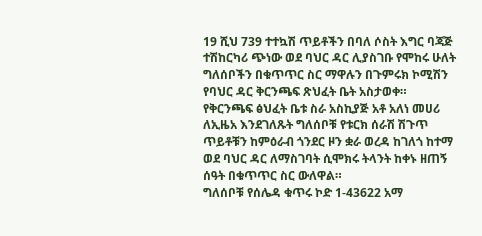19 ሺህ 739 ተተኳሽ ጥይቶችን በባለ ሶስት እግር ባጃጅ ተሽከርካሪ ጭነው ወደ ባህር ዳር ሊያስገቡ የሞከሩ ሁለት ግለሰቦችን በቁጥጥር ስር ማዋሉን በጉምሩክ ኮሚሽን የባህር ዳር ቅርንጫፍ ጽህፈት ቤት አስታወቀ።
የቅርንጫፍ ፅህፈት ቤቱ ስራ አስኪያጅ አቶ አለነ መሀሪ ለኢዜአ እንደገለጹት ግለሰቦቹ የቱርክ ሰራሽ ሽጉጥ ጥይቶቹን ከምዕራብ ጎንደር ዞን ቋራ ወረዳ ከገለጎ ከተማ ወደ ባህር ዳር ለማስገባት ሲሞክሩ ትላንት ከቀኑ ዘጠኝ ሰዓት በቁጥጥር ስር ውለዋል።
ግለሰቦቹ የሰሌዳ ቁጥሩ ኮድ 1-43622 አማ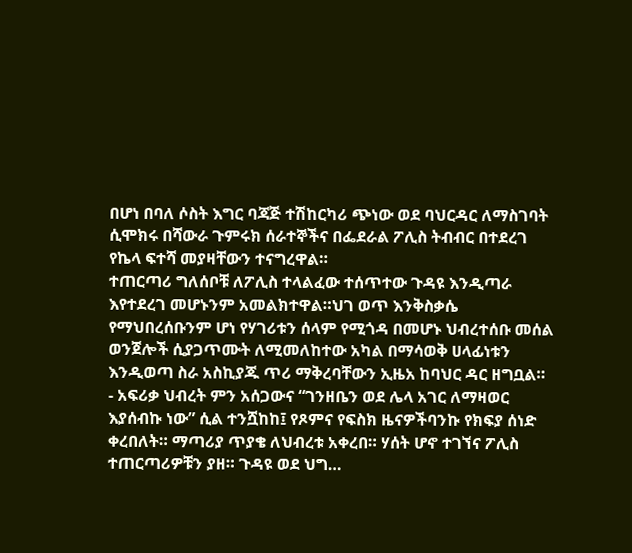በሆነ በባለ ሶስት እግር ባጃጅ ተሽከርካሪ ጭነው ወደ ባህርዳር ለማስገባት ሲሞክሩ በሻውራ ጉምሩክ ሰራተኞችና በፌደራል ፖሊስ ትብብር በተደረገ የኬላ ፍተሻ መያዛቸውን ተናግረዋል።
ተጠርጣሪ ግለሰቦቹ ለፖሊስ ተላልፈው ተሰጥተው ጉዳዩ እንዲጣራ እየተደረገ መሆኑንም አመልክተዋል።ህገ ወጥ እንቅስቃሴ የማህበረሰቡንም ሆነ የሃገሪቱን ሰላም የሚጎዳ በመሆኑ ህብረተሰቡ መሰል ወንጀሎች ሲያጋጥሙት ለሚመለከተው አካል በማሳወቅ ሀላፊነቱን እንዲወጣ ስራ አስኪያጁ ጥሪ ማቅረባቸውን ኢዜአ ከባህር ዳር ዘግቧል።
- አፍሪቃ ህብረት ምን አሰጋውና “ገንዘቤን ወደ ሌላ አገር ለማዛወር እያሰብኩ ነው” ሲል ተንሿከከ፤ የጾምና የፍስክ ዜናዎችባንኩ የክፍያ ሰነድ ቀረበለት። ማጣሪያ ጥያቄ ለህብረቱ አቀረበ። ሃሰት ሆኖ ተገኘና ፖሊስ ተጠርጣሪዎቹን ያዘ። ጉዳዩ ወደ ህግ…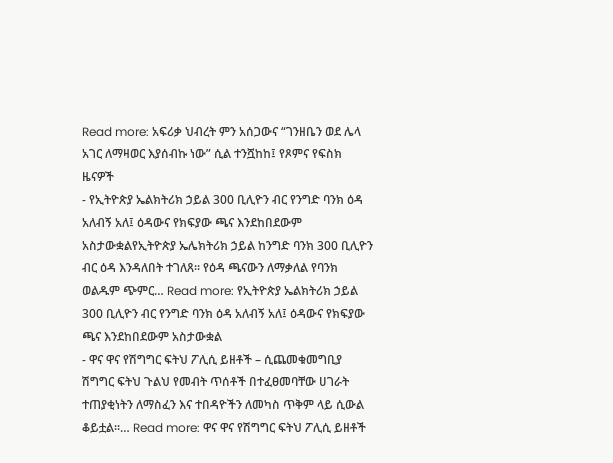Read more: አፍሪቃ ህብረት ምን አሰጋውና “ገንዘቤን ወደ ሌላ አገር ለማዛወር እያሰብኩ ነው” ሲል ተንሿከከ፤ የጾምና የፍስክ ዜናዎች
- የኢትዮጵያ ኤልክትሪክ ኃይል 300 ቢሊዮን ብር የንግድ ባንክ ዕዳ አለብኝ አለ፤ ዕዳውና የክፍያው ጫና እንደከበደውም አስታውቋልየኢትዮጵያ ኤሌክትሪክ ኃይል ከንግድ ባንክ 300 ቢሊዮን ብር ዕዳ እንዳለበት ተገለጸ። የዕዳ ጫናውን ለማቃለል የባንክ ወልዱም ጭምር… Read more: የኢትዮጵያ ኤልክትሪክ ኃይል 300 ቢሊዮን ብር የንግድ ባንክ ዕዳ አለብኝ አለ፤ ዕዳውና የክፍያው ጫና እንደከበደውም አስታውቋል
- ዋና ዋና የሽግግር ፍትህ ፖሊሲ ይዘቶች – ሲጨመቁመግቢያ ሽግግር ፍትህ ጉልህ የመብት ጥሰቶች በተፈፀመባቸው ሀገራት ተጠያቂነትን ለማስፈን እና ተበዳዮችን ለመካስ ጥቅም ላይ ሲውል ቆይቷል፡፡… Read more: ዋና ዋና የሽግግር ፍትህ ፖሊሲ ይዘቶች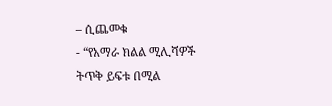– ሲጨመቁ
- “የአማራ ክልል ሚሊሻዎች ትጥቅ ይፍቱ በሚል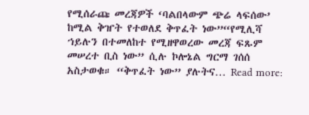የሚሰራጩ መረጃዎች ‘ባልበላውም ጭሬ ላፍሰው’ ከሚል ቅዠት የተወለደ ቅጥፈት ነው”“የሚሊሻ ኀይሉን በተመለከተ የሚዘዋወረው መረጃ ፍጹም መሠረተ ቢስ ነው” ሲሉ ኮሎኔል ግርማ ገሰሰ አስታወቁ። “ቅጥፈት ነው” ያሉትና… Read more: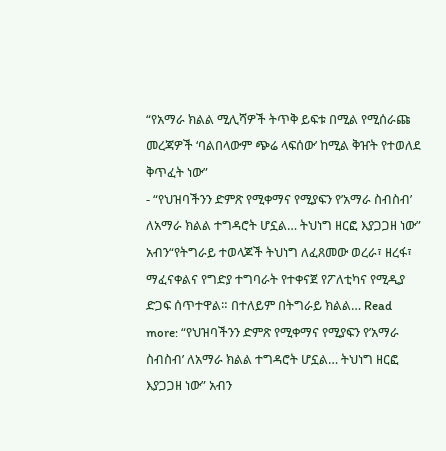“የአማራ ክልል ሚሊሻዎች ትጥቅ ይፍቱ በሚል የሚሰራጩ መረጃዎች ‘ባልበላውም ጭሬ ላፍሰው’ ከሚል ቅዠት የተወለደ ቅጥፈት ነው”
- “የህዝባችንን ድምጽ የሚቀማና የሚያፍን የ’አማራ ስብስብ’ ለአማራ ክልል ተግዳሮት ሆኗል… ትህነግ ዘርፎ እያጋጋዘ ነው” አብን“የትግራይ ተወላጆች ትህነግ ለፈጸመው ወረራ፣ ዘረፋ፣ ማፈናቀልና የግድያ ተግባራት የተቀናጀ የፖለቲካና የሚዲያ ድጋፍ ሰጥተዋል። በተለይም በትግራይ ክልል… Read more: “የህዝባችንን ድምጽ የሚቀማና የሚያፍን የ’አማራ ስብስብ’ ለአማራ ክልል ተግዳሮት ሆኗል… ትህነግ ዘርፎ እያጋጋዘ ነው” አብን